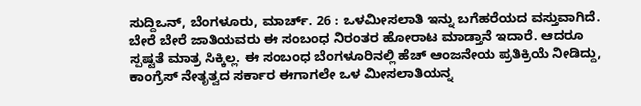ಸುದ್ದಿಒನ್, ಬೆಂಗಳೂರು, ಮಾರ್ಚ್. 26 : ಒಳಮೀಸಲಾತಿ ಇನ್ನು ಬಗೆಹರೆಯದ ವಸ್ತುವಾಗಿದೆ. ಬೇರೆ ಬೇರೆ ಜಾತಿಯವರು ಈ ಸಂಬಂಧ ನಿರಂತರ ಹೋರಾಟ ಮಾಡ್ತಾನೆ ಇದಾರೆ. ಆದರೂ ಸ್ಪಷ್ಟತೆ ಮಾತ್ರ ಸಿಕ್ಕಿಲ್ಲ. ಈ ಸಂಬಂಧ ಬೆಂಗಳೂರಿನಲ್ಲಿ ಹೆಚ್ ಆಂಜನೇಯ ಪ್ರತಿಕ್ರಿಯೆ ನೀಡಿದ್ದು, ಕಾಂಗ್ರೆಸ್ ನೇತೃತ್ವದ ಸರ್ಕಾರ ಈಗಾಗಲೇ ಒಳ ಮೀಸಲಾತಿಯನ್ನ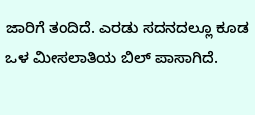ಜಾರಿಗೆ ತಂದಿದೆ. ಎರಡು ಸದನದಲ್ಲೂ ಕೂಡ ಒಳ ಮೀಸಲಾತಿಯ ಬಿಲ್ ಪಾಸಾಗಿದೆ.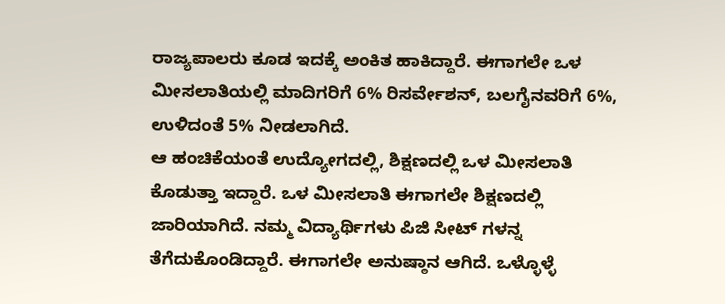ರಾಜ್ಯಪಾಲರು ಕೂಡ ಇದಕ್ಕೆ ಅಂಕಿತ ಹಾಕಿದ್ದಾರೆ. ಈಗಾಗಲೇ ಒಳ ಮೀಸಲಾತಿಯಲ್ಲಿ ಮಾದಿಗರಿಗೆ 6% ರಿಸರ್ವೇಶನ್, ಬಲಗೈನವರಿಗೆ 6%, ಉಳಿದಂತೆ 5% ನೀಡಲಾಗಿದೆ.
ಆ ಹಂಚಿಕೆಯಂತೆ ಉದ್ಯೋಗದಲ್ಲಿ, ಶಿಕ್ಷಣದಲ್ಲಿ ಒಳ ಮೀಸಲಾತಿ ಕೊಡುತ್ತಾ ಇದ್ದಾರೆ. ಒಳ ಮೀಸಲಾತಿ ಈಗಾಗಲೇ ಶಿಕ್ಷಣದಲ್ಲಿ ಜಾರಿಯಾಗಿದೆ. ನಮ್ಮ ವಿದ್ಯಾರ್ಥಿಗಳು ಪಿಜಿ ಸೀಟ್ ಗಳನ್ನ ತೆಗೆದುಕೊಂಡಿದ್ದಾರೆ. ಈಗಾಗಲೇ ಅನುಷ್ಠಾನ ಆಗಿದೆ. ಒಳ್ಳೊಳ್ಳೆ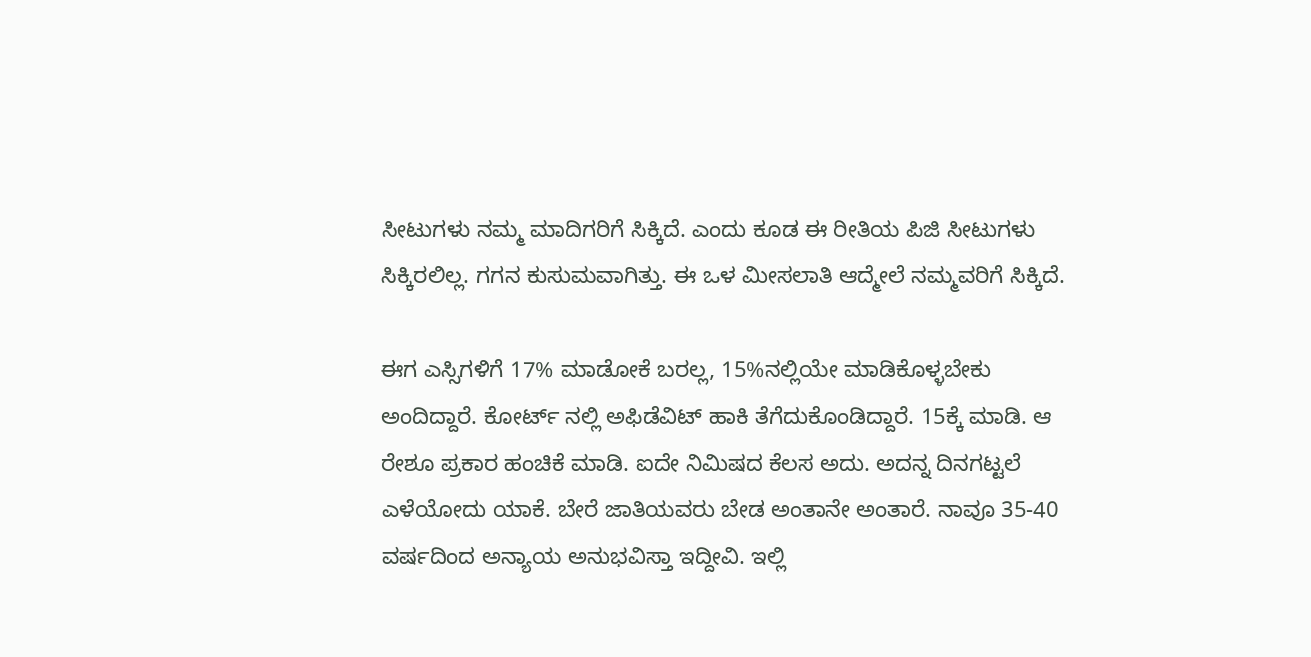ಸೀಟುಗಳು ನಮ್ಮ ಮಾದಿಗರಿಗೆ ಸಿಕ್ಕಿದೆ. ಎಂದು ಕೂಡ ಈ ರೀತಿಯ ಪಿಜಿ ಸೀಟುಗಳು ಸಿಕ್ಕಿರಲಿಲ್ಲ. ಗಗನ ಕುಸುಮವಾಗಿತ್ತು. ಈ ಒಳ ಮೀಸಲಾತಿ ಆದ್ಮೇಲೆ ನಮ್ಮವರಿಗೆ ಸಿಕ್ಕಿದೆ.

ಈಗ ಎಸ್ಸಿಗಳಿಗೆ 17% ಮಾಡೋಕೆ ಬರಲ್ಲ, 15%ನಲ್ಲಿಯೇ ಮಾಡಿಕೊಳ್ಳಬೇಕು ಅಂದಿದ್ದಾರೆ. ಕೋರ್ಟ್ ನಲ್ಲಿ ಅಫಿಡೆವಿಟ್ ಹಾಕಿ ತೆಗೆದುಕೊಂಡಿದ್ದಾರೆ. 15ಕ್ಕೆ ಮಾಡಿ. ಆ ರೇಶೂ ಪ್ರಕಾರ ಹಂಚಿಕೆ ಮಾಡಿ. ಐದೇ ನಿಮಿಷದ ಕೆಲಸ ಅದು. ಅದನ್ನ ದಿನಗಟ್ಟಲೆ ಎಳೆಯೋದು ಯಾಕೆ. ಬೇರೆ ಜಾತಿಯವರು ಬೇಡ ಅಂತಾನೇ ಅಂತಾರೆ. ನಾವೂ 35-40 ವರ್ಷದಿಂದ ಅನ್ಯಾಯ ಅನುಭವಿಸ್ತಾ ಇದ್ದೀವಿ. ಇಲ್ಲಿ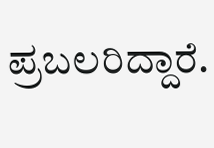ಪ್ರಬಲರಿದ್ದಾರೆ.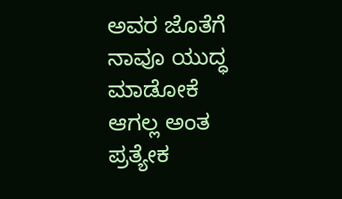ಅವರ ಜೊತೆಗೆ ನಾವೂ ಯುದ್ಧ ಮಾಡೋಕೆ ಆಗಲ್ಲ ಅಂತ ಪ್ರತ್ಯೇಕ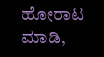ಹೋರಾಟ ಮಾಡಿ,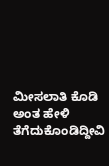ಮೀಸಲಾತಿ ಕೊಡಿ ಅಂತ ಹೇಳಿ ತೆಗೆದುಕೊಂಡಿದ್ದೀವಿ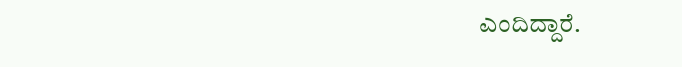ಎಂದಿದ್ದಾರೆ.